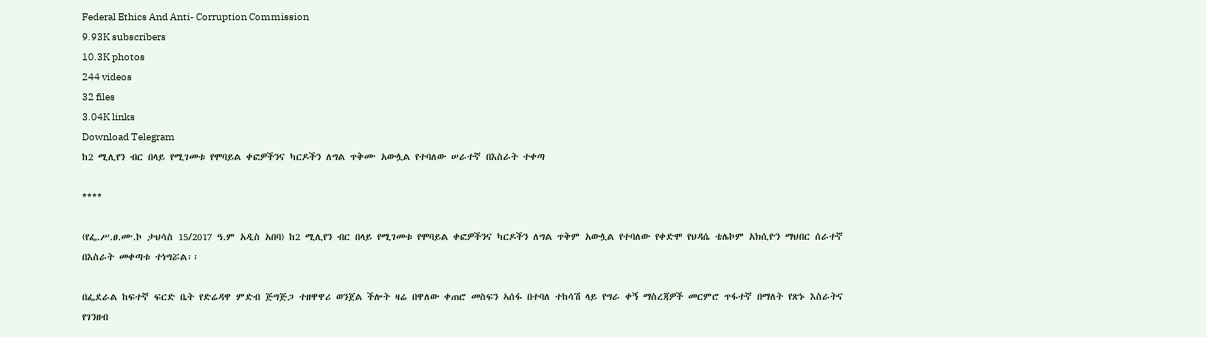Federal Ethics And Anti- Corruption Commission
9.93K subscribers
10.3K photos
244 videos
32 files
3.04K links
Download Telegram
ከ2 ሚሊየን ብር በላይ የሚገመቱ የሞባይል ቀፎዎችንና ካርዶችን ለግል ጥቅሙ አውሏል የተባለው ሠራተኛ በእስራት ተቀጣ

****

(የፌ.ሥ.ፀ.ሙ.ኮ ታህሳስ 15/2017 ዓ.ም አዲስ አበባ) ከ2 ሚሊየን ብር በላይ የሚገመቱ የሞባይል ቀፎዎችንና ካርዶችን ለግል ጥቅም አውሏል የተባለው የቀድሞ የህዳሴ ቴሌኮም አክሲዮን ማህበር ሰራተኛ በእስራት መቀጣቱ ተነግሯል፡፡

በፌደራል ከፍተኛ ፍርድ ቤት የድሬዳዋ ምድብ ጅግጅጋ ተዘዋዋሪ ወንጀል ችሎት ዛሬ በዋለው ቀጠሮ መስፍን ኣሰፋ በተባለ ተከሳሽ ላይ የግራ ቀኝ ማስረጃዎች መርምሮ ጥፋተኛ በማለት የጽኑ እስራትና የገንዘብ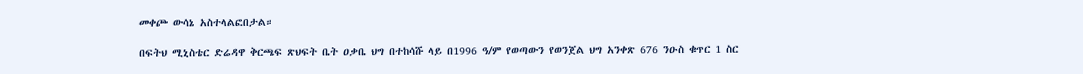መቀጮ ውሳኔ አስተላልፎበታል።

በፍትህ ሚኒስቴር ድሬዳዋ ቅርጫፍ ጽህፍት ቤት ዐቃቤ ህግ በተከሳሹ ላይ በ1996 ዓ/ም የወጣውን የወንጀል ህግ አንቀጽ 676 ንዑስ ቁጥር 1 ስር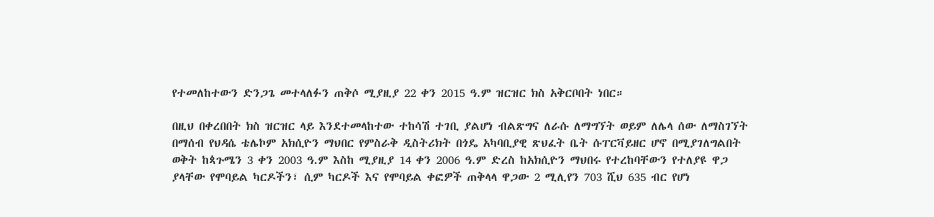የተመለከተውን ድንጋጌ መተላለፉን ጠቅሶ ሚያዚያ 22 ቀን 2015 ዓ.ም ዝርዝር ክስ አቅርቦበት ነበር።

በዚህ በቀረበበት ክስ ዝርዝር ላይ እንደተመላከተው ተከሳሽ ተገቢ ያልሆነ ብልጽግና ለራሱ ለማግኘት ወይም ለሌላ ሰው ለማስገኘት በማሰብ የህዳሴ ቴሌኮም አክሲዮን ማህበር የምስራቅ ዲስትሪክት በጎዴ አካባቢያዊ ጽህፈት ቤት ሱፐርቫይዘር ሆኖ በሚያገለግልበት ወቅት ከጳጉሜን 3 ቀን 2003 ዓ.ም እስከ ሚያዚያ 14 ቀን 2006 ዓ.ም ድረስ ከአክሲዮን ማህበሩ የተረከባቸውን የተለያዩ ዋጋ ያላቸው የሞባይል ካርዶችን፣ ሲም ካርዶች እና የሞባይል ቀፎዎች ጠቅላላ ዋጋው 2 ሚሊየን 703 ሺህ 635 ብር የሆነ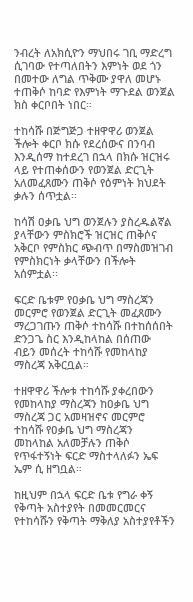ንብረት ለአክሲዮን ማህበሩ ገቢ ማድረግ ሲገባው የተጣለበትን እምነት ወደ ጎን በመተው ለግል ጥቅሙ ያዋለ መሆኑ ተጠቅሶ ከባድ የእምነት ማጉደል ወንጀል ክስ ቀርቦበት ነበር።

ተከሳሹ በጅግጅጋ ተዘዋዋሪ ወንጀል ችሎት ቀርቦ ክሱ የደረሰውና በንባብ እንዲሰማ ከተደረገ በኋላ በክሱ ዝርዝሩ ላይ የተጠቀሰውን የወንጀል ድርጊት አለመፈጸሙን ጠቅሶ የዕምነት ክህደት ቃሉን ሰጥቷል፡፡

ከሳሽ ዐቃቤ ህግ ወንጀሉን ያስረዱልኛል ያላቸውን ምስክሮች ዝርዝር ጠቅሶና አቅርቦ የምስክር ጭብጥ በማስመዝገብ የምስክርነት ቃላቸውን በችሎት አሰምቷል፡፡

ፍርድ ቤቱም የዐቃቤ ህግ ማስረጃን መርምሮ የወንጀል ድርጊት መፈጸሙን ማረጋገጡን ጠቅሶ ተከሳሹ በተከሰሰበት ድንጋጌ ስር እንዲከላከል በሰጠው ብይን መሰረት ተከሳሹ የመከላከያ ማስረጃ አቅርቧል።

ተዘዋዋሪ ችሎቱ ተከሳሹ ያቀረበውን የመከላከያ ማስረጃን ከዐቃቤ ህግ ማስረጃ ጋር አመዛዝኖና መርምሮ ተከሳሹ የዐቃቤ ህግ ማስረጃን መከላከል አለመቻሉን ጠቅሶ የጥፋተኝነት ፍርድ ማስተላለፉን ኤፍ ኤም ሲ ዘግቧል።

ከዚህም በኋላ ፍርድ ቤቱ የግራ ቀኝ የቅጣት አስተያየት በመመርመርና የተከሳሹን የቅጣት ማቅለያ አስተያየቶችን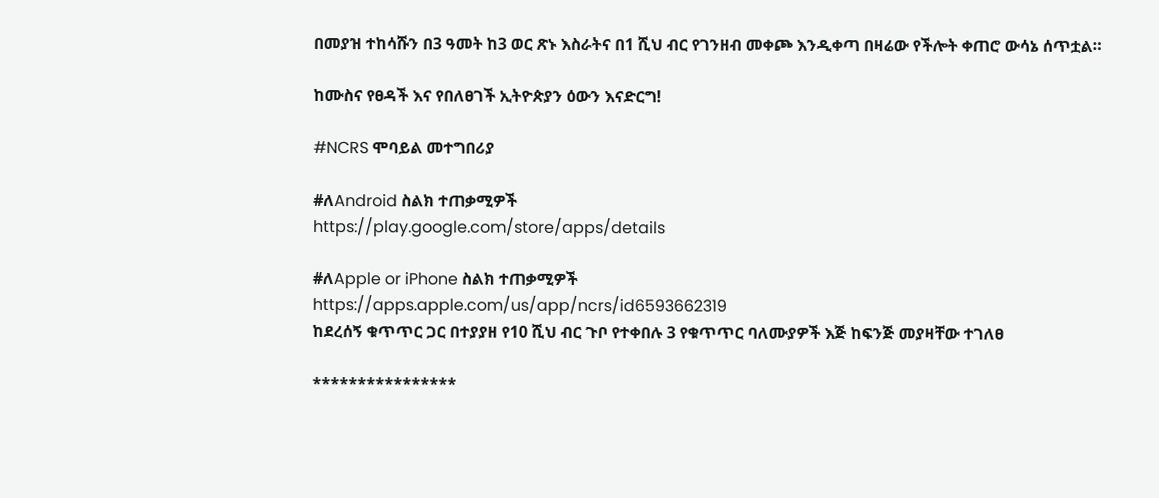በመያዝ ተከሳሹን በ3 ዓመት ከ3 ወር ጽኑ እስራትና በ1 ሺህ ብር የገንዘብ መቀጮ እንዲቀጣ በዛሬው የችሎት ቀጠሮ ውሳኔ ሰጥቷል።

ከሙስና የፀዳች እና የበለፀገች ኢትዮጵያን ዕውን እናድርግ!

#NCRS ሞባይል መተግበሪያ

#ለAndroid ስልክ ተጠቃሚዎች
https://play.google.com/store/apps/details

#ለApple or iPhone ስልክ ተጠቃሚዎች
https://apps.apple.com/us/app/ncrs/id6593662319
ከደረሰኝ ቁጥጥር ጋር በተያያዘ የ10 ሺህ ብር ጉቦ የተቀበሉ 3 የቁጥጥር ባለሙያዎች እጅ ከፍንጅ መያዛቸው ተገለፀ

****************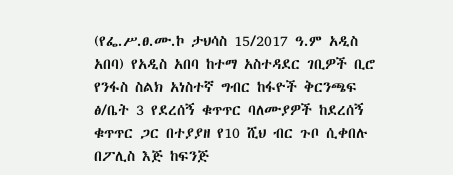(የፌ.ሥ.ፀ.ሙ.ኮ ታህሳስ 15/2017 ዓ.ም አዲስ አበባ) የአዲስ አበባ ከተማ አስተዳደር ገቢዎች ቢሮ የንፋስ ስልክ አነስተኛ ግብር ከፋዮች ቅርንጫፍ ፅ/ቤት 3 የደረሰኝ ቁጥጥር ባለሙያዎች ከደረሰኝ ቁጥጥር ጋር በተያያዘ የ10 ሺህ ብር ጉቦ ሲቀበሉ በፖሊስ እጅ ከፍንጅ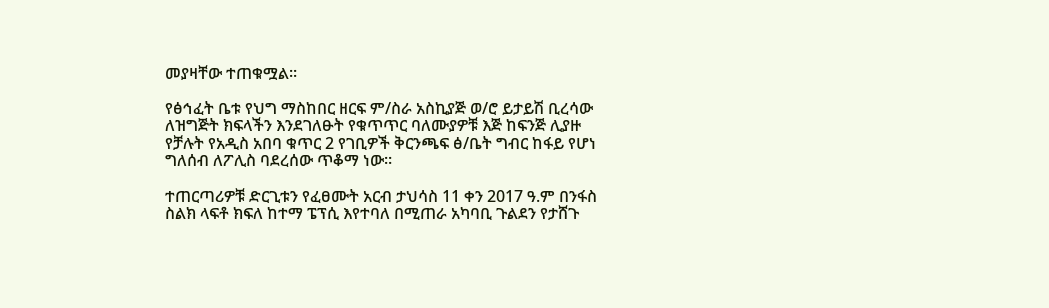መያዛቸው ተጠቁሟል፡፡

የፅኅፈት ቤቱ የህግ ማስከበር ዘርፍ ም/ስራ አስኪያጅ ወ/ሮ ይታይሽ ቢረሳው ለዝግጅት ክፍላችን እንደገለፁት የቁጥጥር ባለሙያዎቹ እጅ ከፍንጅ ሊያዙ የቻሉት የአዲስ አበባ ቁጥር 2 የገቢዎች ቅርንጫፍ ፅ/ቤት ግብር ከፋይ የሆነ ግለሰብ ለፖሊስ ባደረሰው ጥቆማ ነው።

ተጠርጣሪዎቹ ድርጊቱን የፈፀሙት አርብ ታህሳስ 11 ቀን 2017 ዓ.ም በንፋስ ስልክ ላፍቶ ክፍለ ከተማ ፔፕሲ እየተባለ በሚጠራ አካባቢ ጉልደን የታሸጉ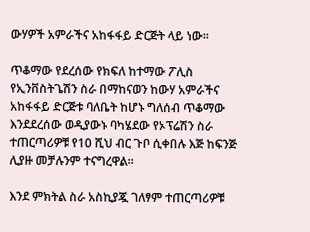ውሃዎች አምራችና አከፋፋይ ድርጅት ላይ ነው፡፡

ጥቆማው የደረሰው የክፍለ ከተማው ፖሊስ የኢንቨስትጌሽን ስራ በማከናወን ከውሃ አምራችና አከፋፋይ ድርጅቱ ባለቤት ከሆኑ ግለሰብ ጥቆማው እንደደረሰው ወዲያውኑ ባካሄደው የኦፕሬሽን ስራ ተጠርጣሪዎቹ የ10 ሺህ ብር ጉቦ ሲቀበሉ እጅ ከፍንጅ ሊያዙ መቻሉንም ተናግረዋል።

እንደ ምክትል ስራ አስኪያጇ ገለፃም ተጠርጣሪዎቹ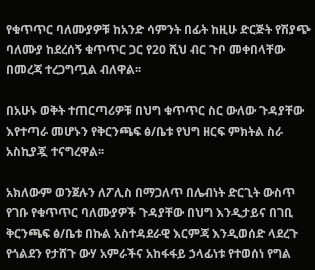የቁጥጥር ባለሙያዎቹ ከአንድ ሳምንት በፊት ከዚሁ ድርጅት የሽያጭ ባለሙያ ከደረሰኝ ቁጥጥር ጋር የ20 ሺህ ብር ጉቦ መቀበላቸው በመረጃ ተረጋግጧል ብለዋል፡፡

በአሁኑ ወቅት ተጠርጣሪዎቹ በህግ ቁጥጥር ስር ውለው ጉዳያቸው እየተጣራ መሆኑን የቅርንጫፍ ፅ/ቤቱ የህግ ዘርፍ ምክትል ስራ አስኪያጇ ተናግረዋል፡፡

አክለውም ወንጀሉን ለፖሊስ በማጋለጥ በሌብነት ድርጊት ውስጥ የገቡ የቁጥጥር ባለሙያዎች ጉዳያቸው በህግ እንዲታይና በገቢ ቅርንጫፍ ፅ/ቤቱ በኩል አስተዳደራዊ እርምጃ እንዲወሰድ ላደረጉ የጎልደን የታሸጉ ውሃ አምራችና አከፋፋይ ኃላፊነቱ የተወሰነ የግል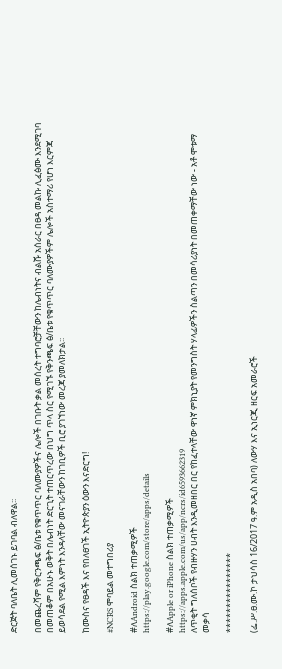ድርጅት ባለቤት ሊመሰገኑ ይገባል ብለዋል፡፡

በመጨረሻም የቅርንጫፍ ፅ/ቤቱ የቁጥጥር ባለሙያዎችና ሌሎች በገቡት ቃል መሰረት ተግባሮቻቸውን ከሌብነትና ብልሹ አሰራር በፀዳ መልኩ ሊፈፅሙ እንደሚገባ በመጠቆም በአሁኑ ወቅት በሌብነት ድርጊት ተጠርጥረው በህግ ጥላ ስር የሚገኙ የቅንጫፍ ፅ/ቤቱ የቁጥጥር ባለሙያዎችም ሌሎች አስተማሪ የሆነ እርምጃ ይወሳደል የሚል እምነት እንዳላቸው መናገራቸውን ከገቢዎች ቢሮ ያገኘነው መረጃ ያመለክታል፡፡

ከሙስና የፀዳች እና የበለፀገች ኢትዮጵያን ዕውን እናድርግ!

#NCRS ሞባይል መተግበሪያ

#ለAndroid ስልክ ተጠቃሚዎች
https://play.google.com/store/apps/details

#ለApple or iPhone ስልክ ተጠቃሚዎች
https://apps.apple.com/us/app/ncrs/id6593662319
ለጥቂት ግለሰቦች የብዙሃን ሀብት እንዲመዘበር በር የከፈተላቸው ዋነኛ ምክኒያት የመንግስት ሃላፊዎችን ስልጣን በመሳሪያነት በመጠቀማቸው ነው - አቶ ሞቱማ መቃሳ

****************

(ፌ.ሥ.ፀ.ሙ.ኮ ታህሳስ 16/2017 ዓ.ም አዲስ አበባ) ለውሃ እና ኢነርጂ ዘርፍ አመራሮች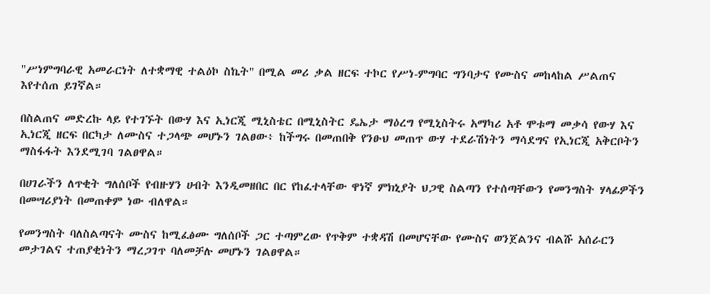"ሥነምግባራዊ አመራርነት ለተቋማዊ ተልዕኮ ስኬት" በሚል መሪ ቃል ዘርፍ ተኮር የሥነ-ምግባር ግንባታና የሙስና መከላከል ሥልጠና እየተሰጠ ይገኛል።

በስልጠና መድረኩ ላይ የተገኙት በውሃ እና ኢነርጂ ሚኒስቴር በሚኒስትር ዴኤታ ማዕረግ የሚኒስትሩ አማካሪ አቶ ሞቱማ መቃሳ የውሃ እና ኢነርጂ ዘርፍ በርካታ ለሙስና ተጋላጭ መሆኑን ገልፀው፥ ከችግሩ በመጠበቅ የንፁህ መጠጥ ውሃ ተደራሽነትን ማሳደግና የኢነርጂ አቅርቦትን ማስፋፋት እንደሚገባ ገልፀዋል።

በሀገራችን ለጥቂት ግለሰቦች የብዙሃን ሀብት እንዲመዘበር በር የከፈተላቸው ዋነኛ ምክኒያት ህጋዊ ስልጣን የተሰጣቸውን የመንግስት ሃላፊዎችን በመሣሪያነት በመጠቀም ነው ብለዋል።

የመንግስት ባለስልጣናት ሙስና ከሚፈፅሙ ግለሰቦች ጋር ተጣምረው የጥቅም ተቋዳሽ በመሆናቸው የሙስና ወንጀልንና ብልሹ አሰራርን መታገልና ተጠያቂነትን ማረጋገጥ ባለመቻሉ መሆኑን ገልፀዋል።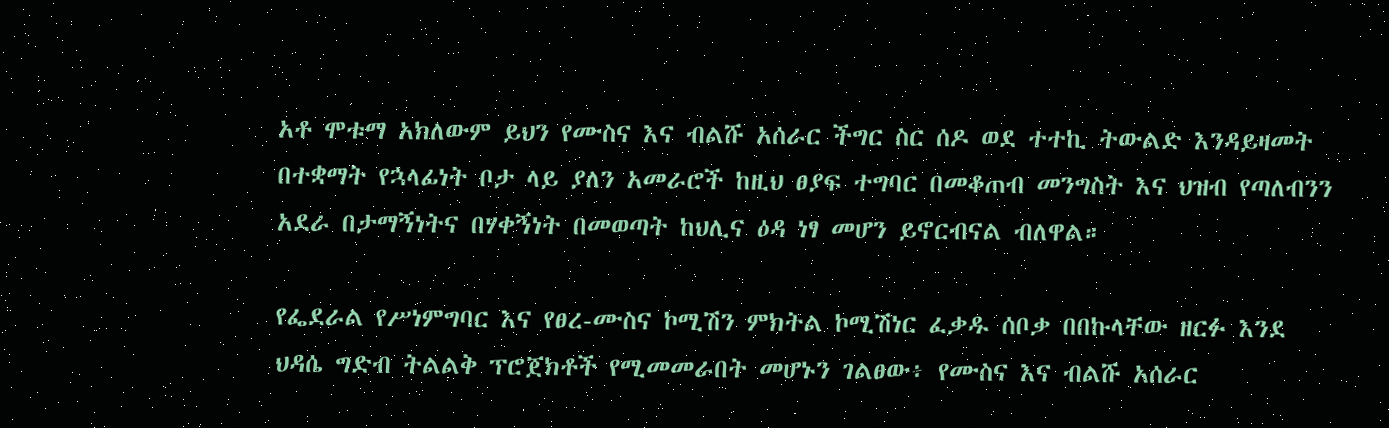አቶ ሞቱማ አክለውም ይህን የሙስና እና ብልሹ አሰራር ችግር ስር ሰዶ ወደ ተተኪ ትውልድ እንዳይዛመት በተቋማት የኋላፊነት ቦታ ላይ ያለን አመራሮች ከዚህ ፀያፍ ተግባር በመቆጠብ መንግስት እና ህዝብ የጣለብንን አደራ በታማኝነትና በሃቀኝነት በመወጣት ከህሊና ዕዳ ነፃ መሆን ይኖርብናል ብለዋል።

የፌደራል የሥነምግባር እና የፀረ-ሙስና ኮሚሽን ምክትል ኮሚሽነር ፈቃዱ ሰቦቃ በበኩላቸው ዘርፉ እንደ ህዳሴ ግድብ ትልልቅ ፕሮጀክቶች የሚመመራበት መሆኑን ገልፀው፥ የሙስና እና ብልሹ አሰራር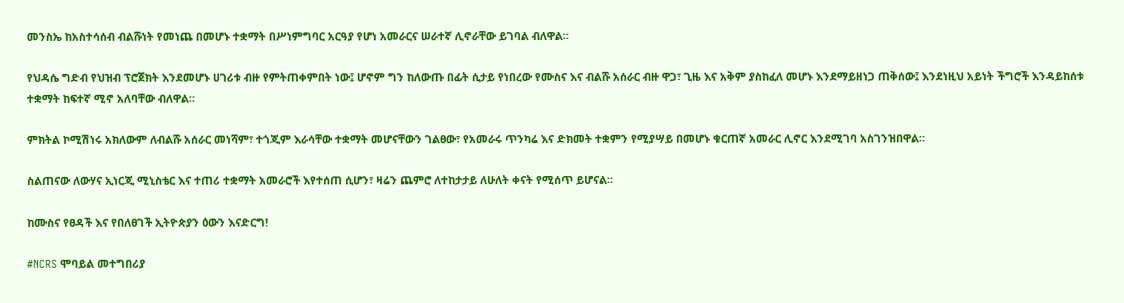መንስኤ ከአስተሳሰብ ብልሹነት የመነጨ በመሆኑ ተቋማት በሥነምግባር አርዓያ የሆነ አመራርና ሠራተኛ ሊኖራቸው ይገባል ብለዋል።

የህዳሴ ግድብ የህዝብ ፕሮጀክት እንደመሆኑ ሀገሪቱ ብዙ የምትጠቀምበት ነው፤ ሆኖም ግን ከለውጡ በፊት ሲታይ የነበረው የሙስና እና ብልሹ አሰራር ብዙ ዋጋ፣ ጊዜ እና አቅም ያስከፈለ መሆኑ እንደማይዘነጋ ጠቅሰው፤ እንደነዚህ አይነት ችግሮች እንዳይከሰቱ ተቋማት ከፍተኛ ሚኖ አለባቸው ብለዋል።

ምክትል ኮሚሽነሩ አክለውም ለብልሹ አሰራር መነሻም፣ ተጎጂም እራሳቸው ተቋማት መሆናቸውን ገልፀው፣ የአመራሩ ጥንካሬ እና ድክመት ተቋምን የሚያሣይ በመሆኑ ቁርጠኛ አመራር ሊኖር እንደሚገባ አስገንዝበዋል።

ስልጠናው ለውሃና ኢነርጂ ሚኒስቴር እና ተጠሪ ተቋማት አመራሮች እየተሰጠ ሲሆን፣ ዛሬን ጨምሮ ለተከታታይ ለሁለት ቀናት የሚሰጥ ይሆናል።

ከሙስና የፀዳች እና የበለፀገች ኢትዮጵያን ዕውን እናድርግ!

#NCRS ሞባይል መተግበሪያ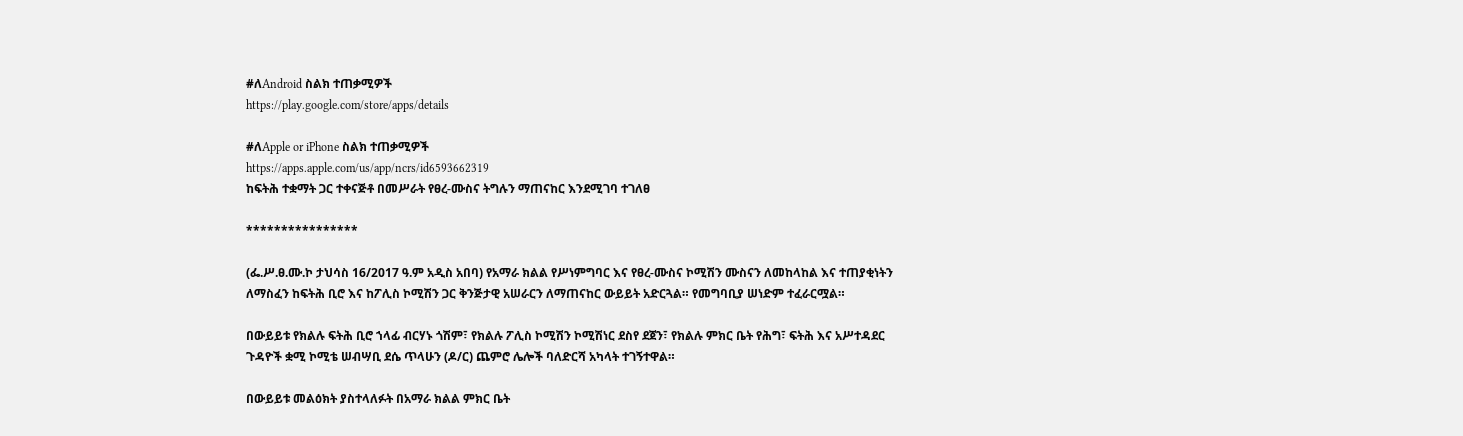#ለAndroid ስልክ ተጠቃሚዎች
https://play.google.com/store/apps/details

#ለApple or iPhone ስልክ ተጠቃሚዎች
https://apps.apple.com/us/app/ncrs/id6593662319
ከፍትሕ ተቋማት ጋር ተቀናጅቶ በመሥራት የፀረ-ሙስና ትግሉን ማጠናከር እንደሚገባ ተገለፀ

****************

(ፌ.ሥ.ፀ.ሙ.ኮ ታህሳስ 16/2017 ዓ.ም አዲስ አበባ) የአማራ ክልል የሥነምግባር እና የፀረ-ሙስና ኮሚሽን ሙስናን ለመከላከል እና ተጠያቂነትን ለማስፈን ከፍትሕ ቢሮ እና ከፖሊስ ኮሚሽን ጋር ቅንጅታዊ አሠራርን ለማጠናከር ውይይት አድርጓል። የመግባቢያ ሠነድም ተፈራርሟል።

በውይይቱ የክልሉ ፍትሕ ቢሮ ኀላፊ ብርሃኑ ጎሽም፣ የክልሉ ፖሊስ ኮሚሽን ኮሚሽነር ደስየ ደጀን፣ የክልሉ ምክር ቤት የሕግ፣ ፍትሕ እና አሥተዳደር ጉዳዮች ቋሚ ኮሚቴ ሠብሣቢ ደሴ ጥላሁን (ዶ/ር) ጨምሮ ሌሎች ባለድርሻ አካላት ተገኝተዋል።

በውይይቱ መልዕክት ያስተላለፉት በአማራ ክልል ምክር ቤት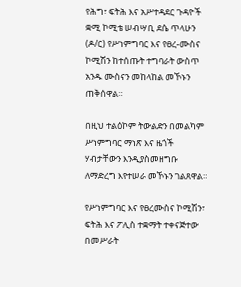የሕግ፣ ፍትሕ እና አሥተዳደር ጉዳዮች ቋሚ ኮሚቴ ሠብሣቢ ደሴ ጥላሁን (ዶ/ር) የሥነምግባር እና የፀረ-ሙስና ኮሚሽን ከተሰጡት ተግባራት ውስጥ አንዱ ሙስናን መከላከል መኾኑን ጠቅሰዋል።

በዚህ ተልዕኮም ትውልድን በመልካም ሥነምግባር ማነጽ እና ዜጎች ሃብታቸውን እንዲያስመዘግቡ ለማድረግ እየተሠራ መኾኑን ገልጸዋል።

የሥነምግባር እና የፀረሙስና ኮሚሽን፣ ፍትሕ እና ፖሊስ ተቋማት ተቀናጅተው በመሥራት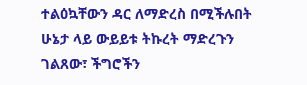ተልዕኳቸውን ዳር ለማድረስ በሚችሉበት ሁኔታ ላይ ውይይቱ ትኩረት ማድረጉን ገልጸው፣ ችግሮችን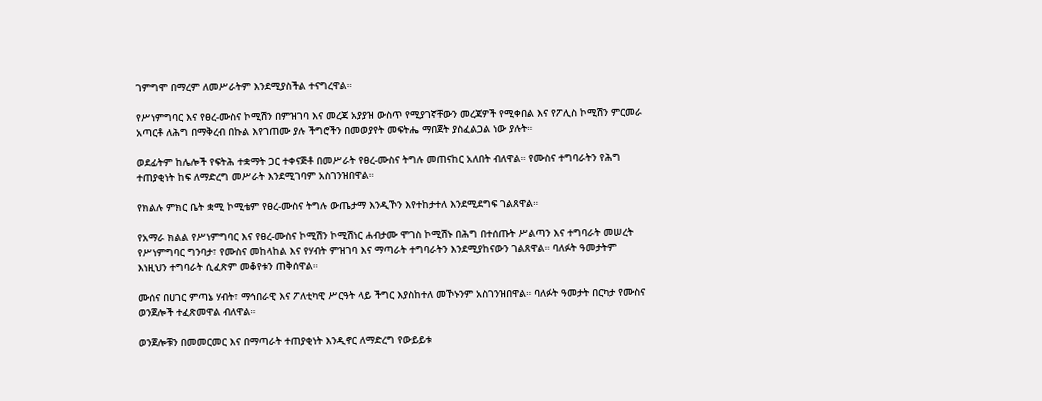ገምግሞ በማረም ለመሥራትም እንደሚያስችል ተናግረዋል።

የሥነምግባር እና የፀረ-ሙስና ኮሚሽን በምዝገባ እና መረጃ አያያዝ ውስጥ የሚያገኛቸውን መረጃዎች የሚቀበል እና የፖሊስ ኮሚሽን ምርመራ አጣርቶ ለሕግ በማቅረብ በኩል እየገጠሙ ያሉ ችግሮችን በመወያየት መፍትሔ ማበጀት ያስፈልጋል ነው ያሉት።

ወደፊትም ከሌሎች የፍትሕ ተቋማት ጋር ተቀናጅቶ በመሥራት የፀረ-ሙስና ትግሉ መጠናከር አለበት ብለዋል። የሙስና ተግባራትን የሕግ ተጠያቂነት ከፍ ለማድረግ መሥራት እንደሚገባም አስገንዝበዋል።

የክልሉ ምክር ቤት ቋሚ ኮሚቴም የፀረ-ሙስና ትግሉ ውጤታማ እንዲኾን እየተከታተለ እንደሚደግፍ ገልጸዋል።

የአማራ ክልል የሥነምግባር እና የፀረ-ሙስና ኮሚሽን ኮሚሽነር ሐብታሙ ሞገስ ኮሚሽኑ በሕግ በተሰጡት ሥልጣን እና ተግባራት መሠረት የሥነምግባር ግንባታ፣ የሙስና መከላከል እና የሃብት ምዝገባ እና ማጣራት ተግባራትን እንደሚያከናውን ገልጸዋል። ባለፉት ዓመታትም እነዚህን ተግባራት ሲፈጽም መቆየቱን ጠቅሰዋል።

ሙሰና በሀገር ምጣኔ ሃብት፣ ማኅበራዊ እና ፖለቲካዊ ሥርዓት ላይ ችግር እያስከተለ መኾኑንም አስገንዝበዋል። ባለፉት ዓመታት በርካታ የሙስና ወንጀሎች ተፈጽመዋል ብለዋል።

ወንጀሎቹን በመመርመር እና በማጣራት ተጠያቂነት እንዲኖር ለማድረግ የውይይቱ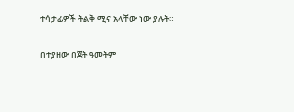ተሳታፊዎች ትልቅ ሚና አላቸው ነው ያሉት።

በተያዘው በጀት ዓመትም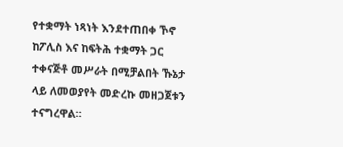የተቋማት ነጻነት እንደተጠበቀ ኾኖ ከፖሊስ እና ከፍትሕ ተቋማት ጋር ተቀናጅቶ መሥራት በሚቻልበት ኹኔታ ላይ ለመወያየት መድረኩ መዘጋጀቱን ተናግረዋል።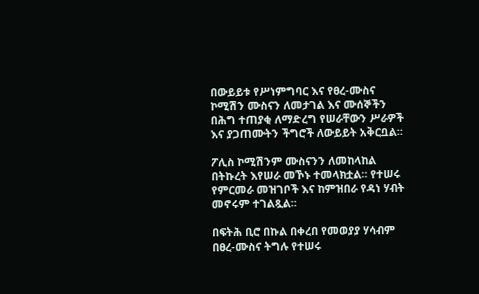በውይይቱ የሥነምግባር እና የፀረ-ሙስና ኮሚሽን ሙስናን ለመታገል እና ሙሰኞችን በሕግ ተጠያቂ ለማድረግ የሠራቸውን ሥራዎች እና ያጋጠሙትን ችግሮች ለውይይት አቅርቧል።

ፖሊስ ኮሚሽንም ሙስናንን ለመከላከል በትኩረት እየሠራ መኾኑ ተመላክቷል። የተሠሩ የምርመራ መዝገቦች እና ከምዝበራ የዳነ ሃብት መኖሩም ተገልጿል።

በፍትሕ ቢሮ በኩል በቀረበ የመወያያ ሃሳብም በፀረ-ሙስና ትግሉ የተሠሩ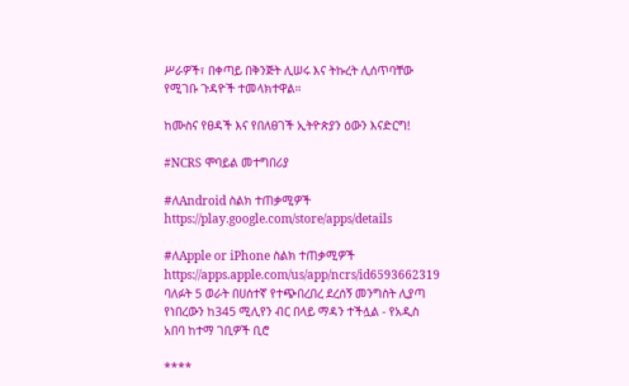ሥራዎች፣ በቀጣይ በቅንጅት ሊሠሩ እና ትኩረት ሊሰጥባቸው የሚገቡ ጉዳዮች ተመላክተዋል።

ከሙስና የፀዳች እና የበለፀገች ኢትዮጵያን ዕውን እናድርግ!

#NCRS ሞባይል መተግበሪያ

#ለAndroid ስልክ ተጠቃሚዎች
https://play.google.com/store/apps/details

#ለApple or iPhone ስልክ ተጠቃሚዎች
https://apps.apple.com/us/app/ncrs/id6593662319
ባለፉት 5 ወራት በሀሰተኛ የተጭበረበረ ደረሰኝ መንግስት ሊያጣ የነበረውን ከ345 ሚሊየን ብር በላይ ማዳን ተችሏል - የአዲስ አበባ ከተማ ገቢዎች ቢሮ

****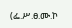(ፌ.ሥ.ፀ.ሙ.ኮ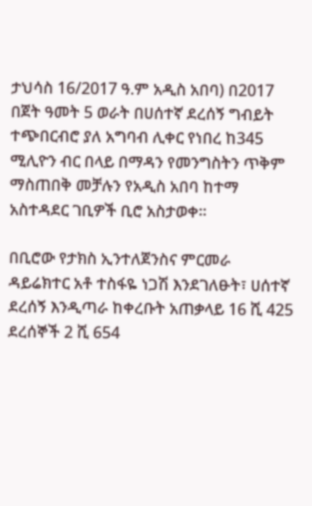ታህሳስ 16/2017 ዓ.ም አዲስ አበባ) በ2017 በጀት ዓመት 5 ወራት በሀሰተኛ ደረሰኝ ግብይት ተጭበርብሮ ያለ አግባብ ሊቀር የነበረ ከ345 ሚሊዮን ብር በላይ በማዳን የመንግስትን ጥቅም ማስጠበቅ መቻሉን የአዲስ አበባ ከተማ አስተዳደር ገቢዎች ቢሮ አስታወቀ።

በቢሮው የታክስ ኢንተለጀንስና ምርመራ ዳይሬክተር አቶ ተስፋዬ ነጋሽ እንደገለፁት፣ ሀሰተኛ ደረሰኝ እንዲጣራ ከቀረቡት አጠቃላይ 16 ሺ 425 ደረሰኞች 2 ሺ 654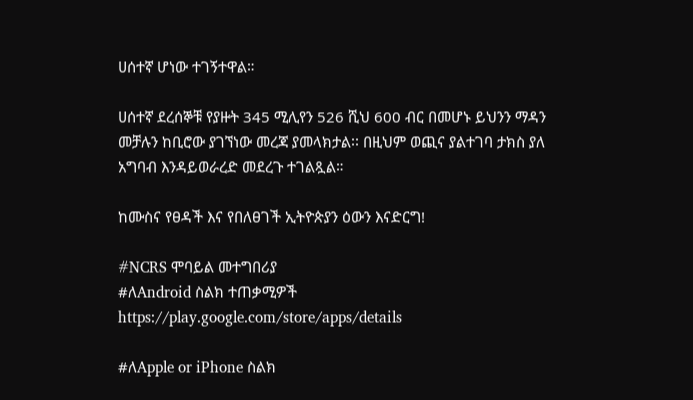ሀሰተኛ ሆነው ተገኝተዋል።

ሀሰተኛ ደረሰኞቹ የያዙት 345 ሚሊየን 526 ሺህ 600 ብር በመሆኑ ይህንን ማዳን መቻሉን ከቢሮው ያገኘነው መረጃ ያመላክታል፡፡ በዚህም ወጪና ያልተገባ ታክስ ያለ አግባብ እንዳይወራረድ መደረጉ ተገልጿል።

ከሙስና የፀዳች እና የበለፀገች ኢትዮጵያን ዕውን እናድርግ!

#NCRS ሞባይል መተግበሪያ
#ለAndroid ስልክ ተጠቃሚዎች
https://play.google.com/store/apps/details

#ለApple or iPhone ስልክ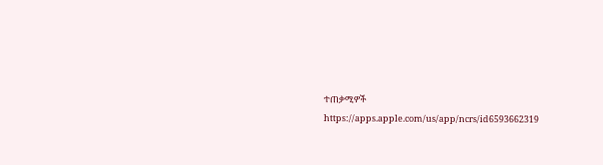ተጠቃሚዎች
https://apps.apple.com/us/app/ncrs/id6593662319